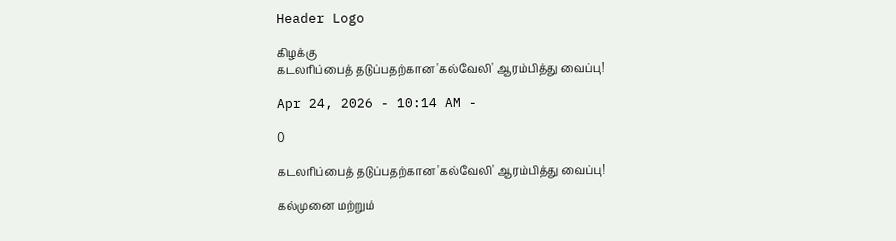Header Logo

கிழக்கு
கடலரிப்பைத் தடுப்பதற்கான 'கல்வேலி' ஆரம்பித்து வைப்பு!

Apr 24, 2026 - 10:14 AM -

0

கடலரிப்பைத் தடுப்பதற்கான 'கல்வேலி' ஆரம்பித்து வைப்பு!

கல்முனை மற்றும்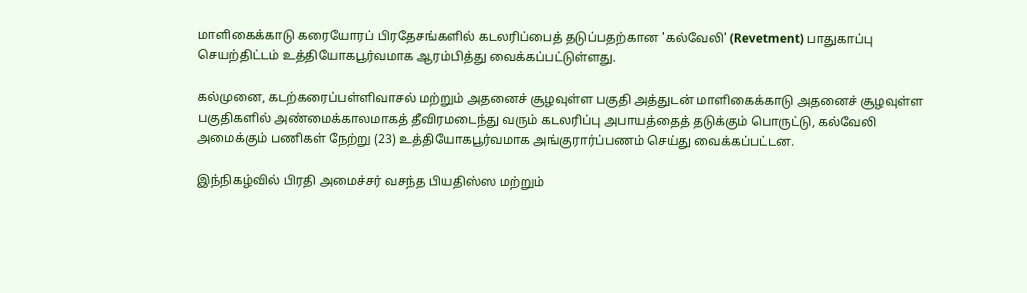மாளிகைக்காடு கரையோரப் பிரதேசங்களில் கடலரிப்பைத் தடுப்பதற்கான 'கல்வேலி' (Revetment) பாதுகாப்பு செயற்திட்டம் உத்தியோகபூர்வமாக ஆரம்பித்து வைக்கப்பட்டுள்ளது.

கல்முனை, கடற்கரைப்பள்ளிவாசல் மற்றும் அதனைச் சூழவுள்ள பகுதி அத்துடன் மாளிகைக்காடு அதனைச் சூழவுள்ள பகுதிகளில் அண்மைக்காலமாகத் தீவிரமடைந்து வரும் கடலரிப்பு அபாயத்தைத் தடுக்கும் பொருட்டு, கல்வேலி அமைக்கும் பணிகள் நேற்று (23) உத்தியோகபூர்வமாக அங்குரார்ப்பணம் செய்து வைக்கப்பட்டன.

இந்நிகழ்வில் பிரதி அமைச்சர் வசந்த பியதிஸ்ஸ மற்றும்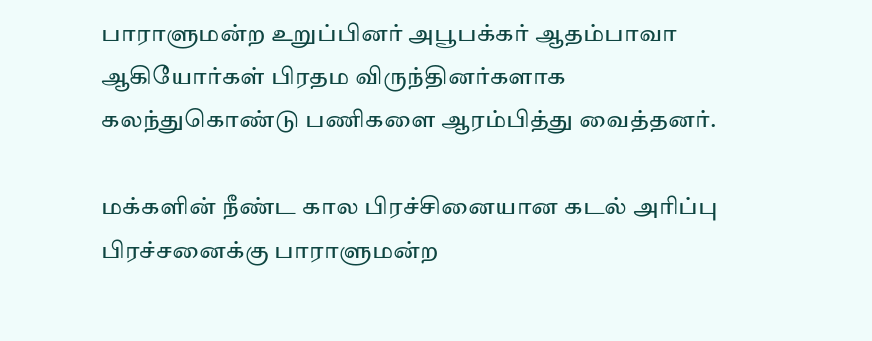பாராளுமன்ற உறுப்பினர் அபூபக்கர் ஆதம்பாவா ஆகியோர்கள் பிரதம விருந்தினர்களாக கலந்துகொண்டு பணிகளை ஆரம்பித்து வைத்தனர்.

மக்களின் நீண்ட கால பிரச்சினையான கடல் அரிப்பு பிரச்சனைக்கு பாராளுமன்ற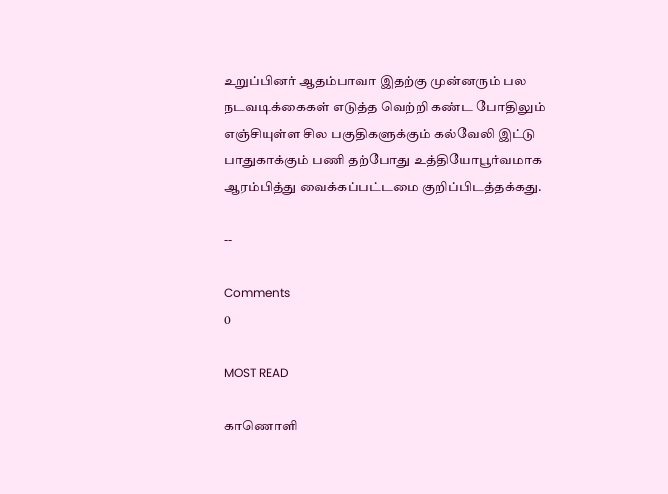உறுப்பினர் ஆதம்பாவா இதற்கு முன்னரும் பல நடவடிக்கைகள் எடுத்த வெற்றி கண்ட போதிலும் எஞ்சியுள்ள சில பகுதிகளுக்கும் கல்வேலி இட்டு பாதுகாக்கும் பணி தற்போது உத்தியோபூர்வமாக ஆரம்பித்து வைக்கப்பட்டமை குறிப்பிடத்தக்கது.

--

Comments
0

MOST READ

காணொளி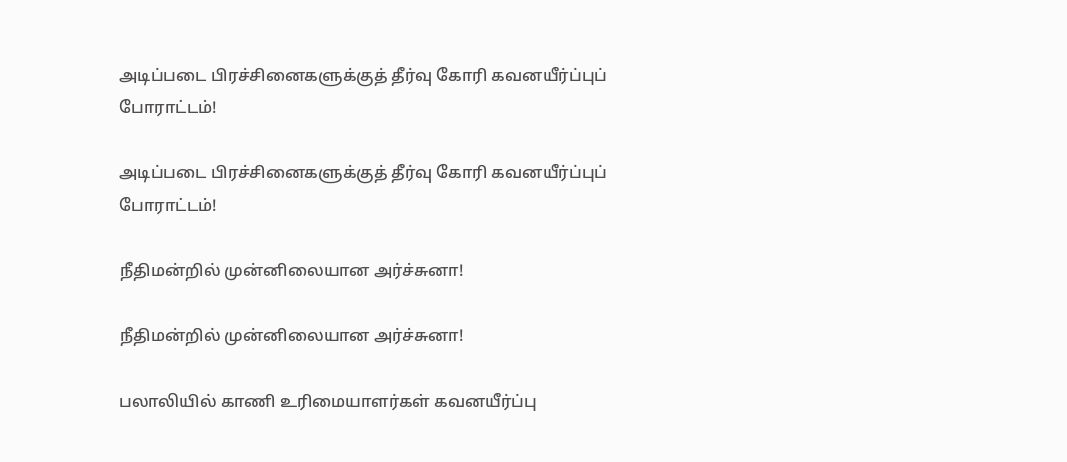அடிப்படை பிரச்சினைகளுக்குத் தீர்வு கோரி கவனயீர்ப்புப் போராட்டம்!

அடிப்படை பிரச்சினைகளுக்குத் தீர்வு கோரி கவனயீர்ப்புப் போராட்டம்!

நீதிமன்றில் முன்னிலையான அர்ச்சுனா!

நீதிமன்றில் முன்னிலையான அர்ச்சுனா!

பலாலியில் காணி உரிமையாளர்கள் கவனயீர்ப்பு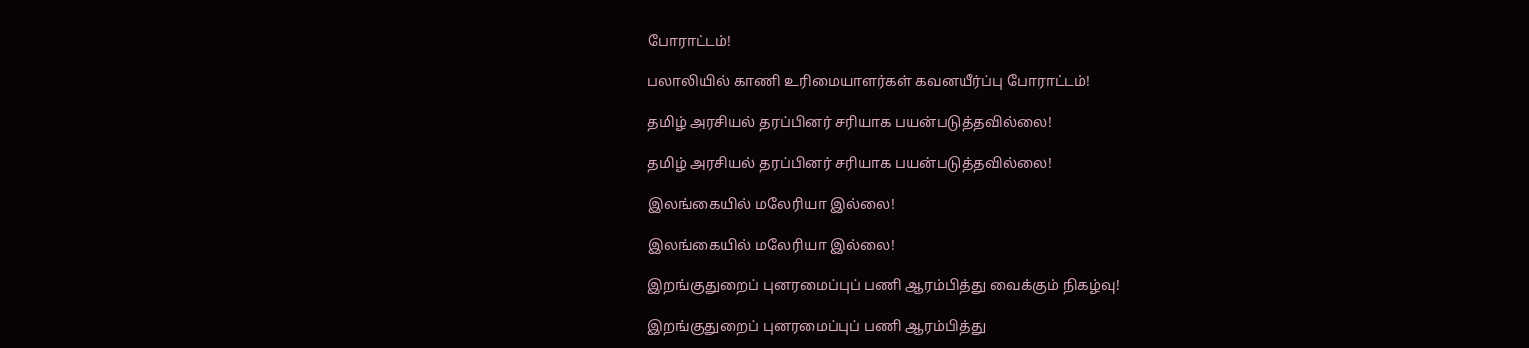போராட்டம்!

பலாலியில் காணி உரிமையாளர்கள் கவனயீர்ப்பு போராட்டம்!

தமிழ் அரசியல் தரப்பினர் சரியாக பயன்படுத்தவில்லை!

தமிழ் அரசியல் தரப்பினர் சரியாக பயன்படுத்தவில்லை!

இலங்கையில் மலேரியா இல்லை!

இலங்கையில் மலேரியா இல்லை!

இறங்குதுறைப் புனரமைப்புப் பணி ஆரம்பித்து வைக்கும் நிகழ்வு!

இறங்குதுறைப் புனரமைப்புப் பணி ஆரம்பித்து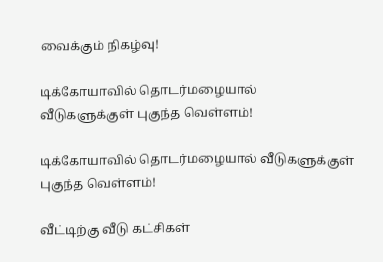வைக்கும் நிகழ்வு!

டிக்கோயாவில் தொடர்மழையால்  வீடுகளுக்குள் புகுந்த வெள்ளம்!

டிக்கோயாவில் தொடர்மழையால் வீடுகளுக்குள் புகுந்த வெள்ளம்!

வீட்டிற்கு வீடு கட்சிகள்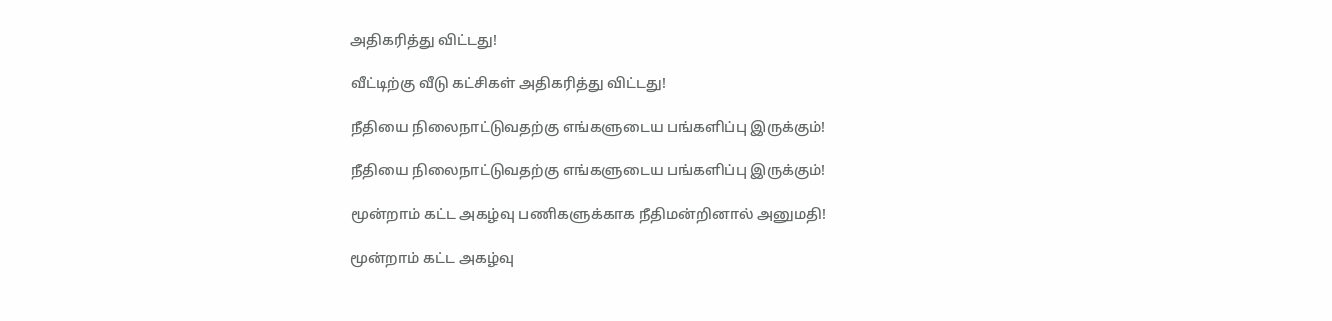அதிகரித்து விட்டது!

வீட்டிற்கு வீடு கட்சிகள் அதிகரித்து விட்டது!

நீதியை நிலைநாட்டுவதற்கு எங்களுடைய பங்களிப்பு இருக்கும்!

நீதியை நிலைநாட்டுவதற்கு எங்களுடைய பங்களிப்பு இருக்கும்!

மூன்றாம் கட்ட அகழ்வு பணிகளுக்காக நீதிமன்றினால் அனுமதி!

மூன்றாம் கட்ட அகழ்வு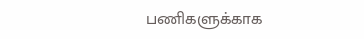பணிகளுக்காக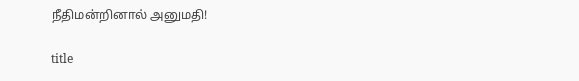நீதிமன்றினால் அனுமதி!

title